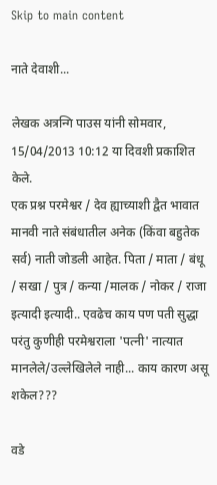Skip to main content

नाते देवाशी...

लेखक अत्रन्गि पाउस यांनी सोमवार, 15/04/2013 10:12 या दिवशी प्रकाशित केले.
एक प्रश्न परमेश्वर / देव ह्याच्याशी द्वैत भावात मानवी नाते संबंधातील अनेक (किंवा बहुतेक सर्व) नाती जोडली आहेत. पिता / माता / बंधू / सखा / पुत्र / कन्या /मालक / नोकर / राजा इत्यादी इत्यादी.. एवढेच काय पण पती सुद्धा परंतु कुणीही परमेश्वराला 'पत्नी' नात्यात मानलेले/उल्लेखिलेले नाही... काय कारण असू शकेल???

वडे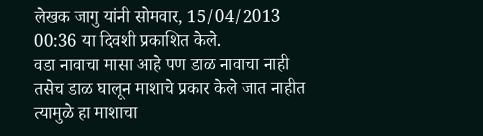लेखक जागु यांनी सोमवार, 15/04/2013 00:36 या दिवशी प्रकाशित केले.
वडा नावाचा मासा आहे पण डाळ नावाचा नाही तसेच डाळ घालून माशाचे प्रकार केले जात नाहीत त्यामुळे हा माशाचा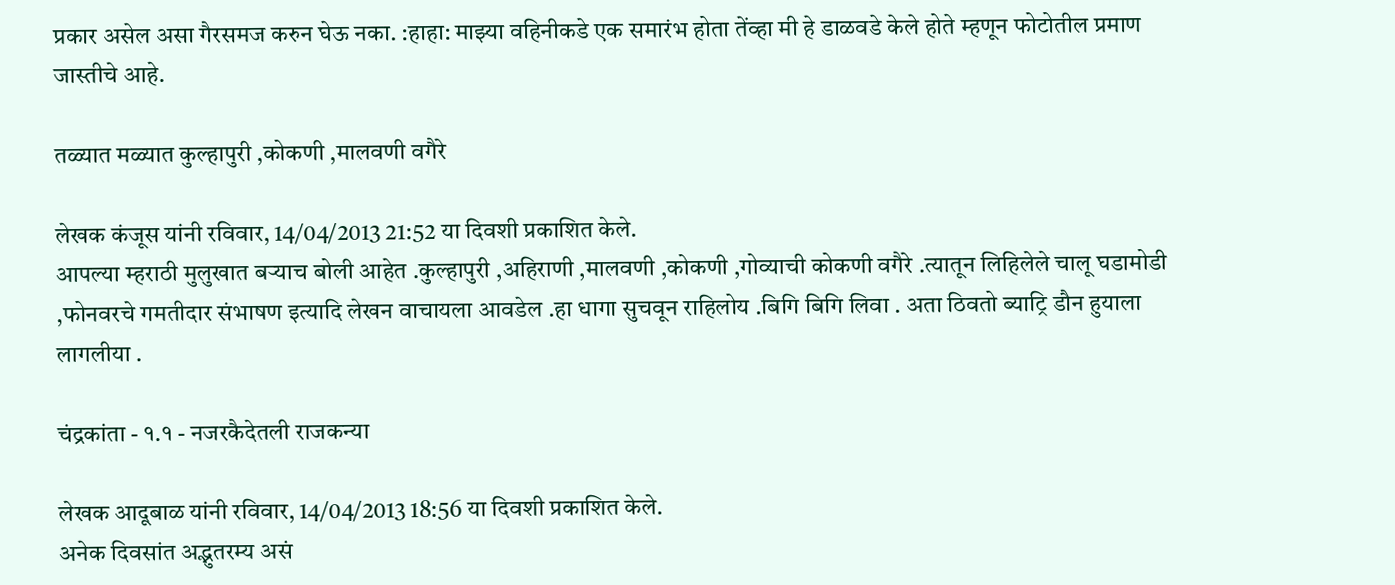प्रकार असेल असा गैरसमज करुन घेऊ नका. :हाहा: माझ्या वहिनीकडे एक समारंभ होता तेंव्हा मी हे डाळवडे केले होते म्हणून फोटोतील प्रमाण जास्तीचे आहे.

तळ्यात मळ्यात कुल्हापुरी ,कोकणी ,मालवणी वगैरे

लेखक कंजूस यांनी रविवार, 14/04/2013 21:52 या दिवशी प्रकाशित केले.
आपल्या म्हराठी मुलुखात बऱ्याच बोली आहेत .कुल्हापुरी ,अहिराणी ,मालवणी ,कोकणी ,गोव्याची कोकणी वगैरे .त्यातून लिहिलेले चालू घडामोडी ,फोनवरचे गमतीदार संभाषण इत्यादि लेखन वाचायला आवडेल .हा धागा सुचवून राहिलोय .बिगि बिगि लिवा . अता ठिवतो ब्याट्रि डौन हुयाला लागलीया .

चंद्रकांता - १.१ - नजरकैदेतली राजकन्या

लेखक आदूबाळ यांनी रविवार, 14/04/2013 18:56 या दिवशी प्रकाशित केले.
अनेक दिवसांत अद्भुतरम्य असं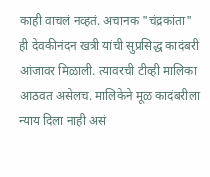काही वाचलं नव्हतं. अचानक "चंद्रकांता" ही देवकीनंदन खत्री यांची सुप्रसिद्ध कादंबरी आंजावर मिळाली. त्यावरची टीव्ही मालिका आठवत असेलच. मालिकेने मूळ कादंबरीला न्याय दिला नाही असं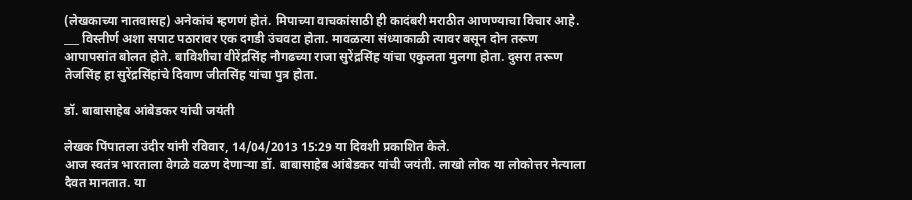(लेखकाच्या नातवासह) अनेकांचं म्हणणं होतं. मिपाच्या वाचकांसाठी ही कादंबरी मराठीत आणण्याचा विचार आहे. ___ विस्तीर्ण अशा सपाट पठारावर एक दगडी उंचवटा होता. मावळत्या संध्याकाळी त्यावर बसून दोन तरूण आपापसांत बोलत होते. बाविशीचा वीरेंद्रसिंह नौगढच्या राजा सुरेंद्रसिंह यांचा एकुलता मुलगा होता. दुसरा तरूण तेजसिंह हा सुरेंद्रसिंहांचे दिवाण जीतसिंह यांचा पुत्र होता.

डॉ. बाबासाहेब आंबेडकर यांची जयंती

लेखक पिंपातला उंदीर यांनी रविवार, 14/04/2013 15:29 या दिवशी प्रकाशित केले.
आज स्वतंत्र भारताला वेगळे वळण देणार्‍या डॉ. बाबासाहेब आंबेडकर यांची जयंती. लाखो लोक या लोकोत्तर नेत्याला दैवत मानतात. या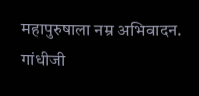महापुरुषाला नम्र अभिवादन. गांधीजी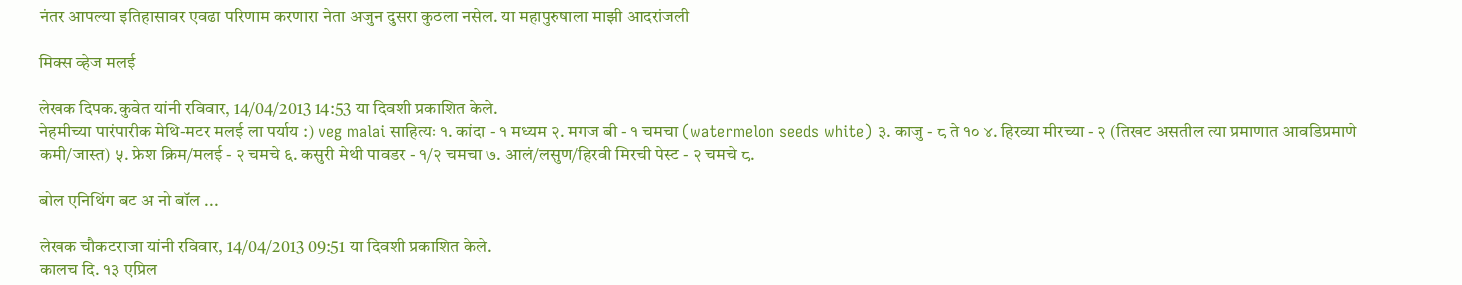नंतर आपल्या इतिहासावर एवढा परिणाम करणारा नेता अजुन दुसरा कुठला नसेल. या महापुरुषाला माझी आदरांजली

मिक्स व्हेज मलई

लेखक दिपक.कुवेत यांनी रविवार, 14/04/2013 14:53 या दिवशी प्रकाशित केले.
नेहमीच्या पारंपारीक मेथि-मटर मलई ला पर्याय :) veg malai साहित्यः १. कांदा - १ मध्यम २. मगज बी - १ चमचा (watermelon seeds white) ३. काजु - ८ ते १० ४. हिरव्या मीरच्या - २ (तिखट असतील त्या प्रमाणात आवडिप्रमाणे कमी/जास्त) ५. फ्रेश क्रिम/मलई - २ चमचे ६. कसुरी मेथी पावडर - १/२ चमचा ७. आलं/लसुण/हिरवी मिरची पेस्ट - २ चमचे ८.

बोल एनिथिंग बट अ नो बॉल ...

लेखक चौकटराजा यांनी रविवार, 14/04/2013 09:51 या दिवशी प्रकाशित केले.
कालच दि. १३ एप्रिल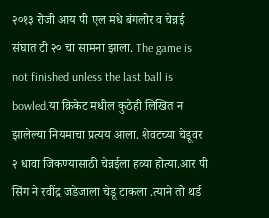२०१३ रोजी आय पी एल मधे बंगलोर व चेन्नई संघात टी २० चा सामना झाला. The game is not finished unless the last ball is bowled.या क्रिकेट मधील कुठेही लिखित न झालेल्या नियमाचा प्रत्यय आला. शेवटच्या चेडूवर २ धावा जिकण्यासाठी चेन्नईला हव्या होत्या.आर पी सिंग ने रवींद्र जडेजाला चेडू टाकला .त्याने तो थर्ड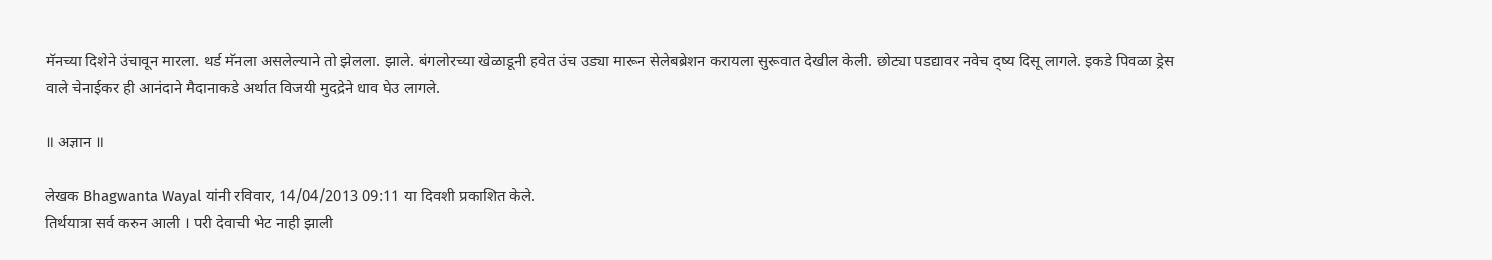मॅनच्या दिशेने उंचावून मारला. थर्ड मॅनला असलेल्याने तो झेलला. झाले. बंगलोरच्या खेळाडूनी हवेत उंच उड्या मारून सेलेबब्रेशन करायला सुरूवात देखील केली. छोट्या पडद्यावर नवेच द्ष्य दिसू लागले. इकडे पिवळा ड्रेस वाले चेनाईकर ही आनंदाने मैदानाकडे अर्थात विजयी मुदद्रेने धाव घेउ लागले.

॥ अज्ञान ॥

लेखक Bhagwanta Wayal यांनी रविवार, 14/04/2013 09:11 या दिवशी प्रकाशित केले.
तिर्थयात्रा सर्व करुन आली । परी देवाची भेट नाही झाली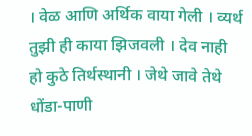। वेळ आणि अर्थिक वाया गेली । व्यर्थ तुझी ही काया झिजवली । देव नाही हो कुठे तिर्थस्थानी । जेथे जावे तेथे धोंडा-पाणी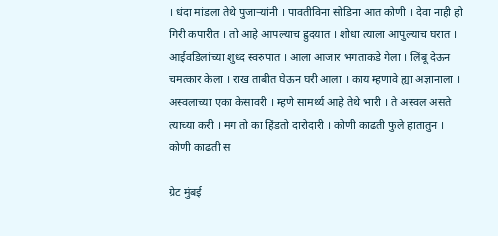। धंदा मांडला तेथे पुजार्‍यांनी । पावतीविना सोडिना आत कोणी । देवा नाही हो गिरी कपारीत । तो आहे आपल्याच ह्रुदयात । शोधा त्याला आपुल्याच घरात । आईवडिलांच्या शुध्द स्वरुपात । आला आजार भगताकडे गेला । लिंबू देऊन चमत्कार केला । राख ताबीत घेऊन घरी आला । काय म्हणावे ह्या अज्ञानाला । अस्वलाच्या एका केसावरी । म्हणे सामर्थ्य आहे तेथे भारी । ते अस्वल असते त्याच्या करी । मग तो का हिंडतो दारोदारी । कोणी काढती फुले हातातुन । कोणी काढती स

ग्रेट मुंबई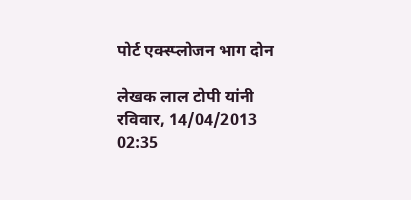पोर्ट एक्स्प्लोजन भाग दोन

लेखक लाल टोपी यांनी रविवार, 14/04/2013 02:35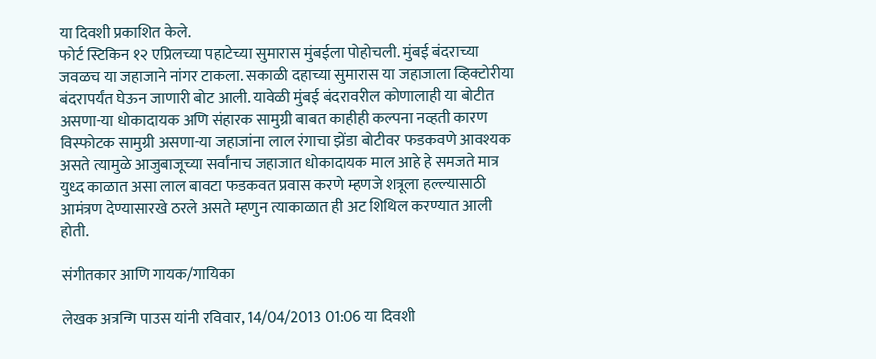या दिवशी प्रकाशित केले.
फोर्ट स्टिकिन १२ एप्रिलच्या पहाटेच्या सुमारास मुंबईला पोहोचली. मुंबई बंदराच्या जवळच या जहाजाने नांगर टाकला. सकाळी दहाच्या सुमारास या जहाजाला व्हिक्टोरीया बंदरापर्यंत घेऊन जाणारी बोट आली. यावेळी मुंबई बंदरावरील कोणालाही या बोटीत असणा-या धोकादायक अणि संहारक सामुग्री बाबत काहीही कल्पना नव्हती कारण विस्फोटक सामुग्री असणा-या जहाजांना लाल रंगाचा झेंडा बोटीवर फडकवणे आवश्यक असते त्यामुळे आजुबाजूच्या सर्वांनाच जहाजात धोकादायक माल आहे हे समजते मात्र युध्द काळात असा लाल बावटा फडकवत प्रवास करणे म्हणजे शत्रूला हल्ल्यासाठी आमंत्रण देण्यासारखे ठरले असते म्हणुन त्याकाळात ही अट शिथिल करण्यात आली होती.

संगीतकार आणि गायक/गायिका

लेखक अत्रन्गि पाउस यांनी रविवार, 14/04/2013 01:06 या दिवशी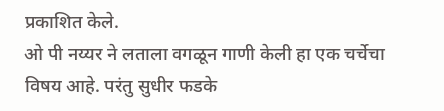प्रकाशित केले.
ओ पी नय्यर ने लताला वगळून गाणी केली हा एक चर्चेचा विषय आहे. परंतु सुधीर फडके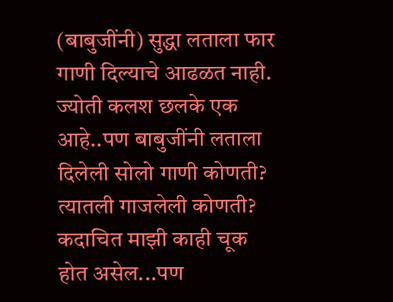(बाबुजींनी) सुद्धा लताला फार गाणी दिल्याचे आढळत नाही. ज्योती कलश छलके एक आहे..पण बाबुजींनी लताला दिलेली सोलो गाणी कोणती? त्यातली गाजलेली कोणती? कदाचित माझी काही चूक होत असेल...पण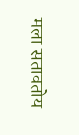मला सतावतोय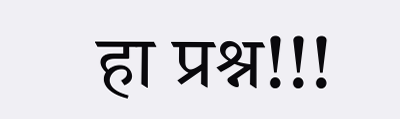हा प्रश्न!!!